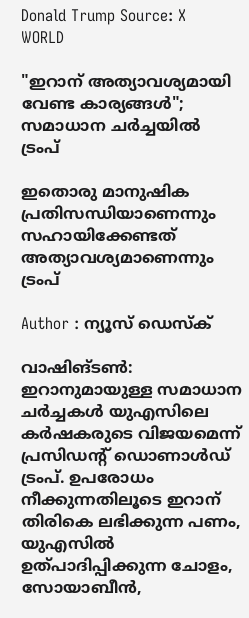Donald Trump Source: X
WORLD

"ഇറാന് അത്യാവശ്യമായി വേണ്ട കാര്യങ്ങള്‍"; സമാധാന ചര്‍ച്ചയില്‍ ട്രംപ്

ഇതൊരു മാനുഷിക പ്രതിസന്ധിയാണെന്നും സഹായിക്കേണ്ടത് അത്യാവശ്യമാണെന്നും ട്രംപ്

Author : ന്യൂസ് ഡെസ്ക്

വാഷിങ്ടണ്‍: ഇറാനുമായുള്ള സമാധാന ചര്‍ച്ചകള്‍ യുഎസിലെ കര്‍ഷകരുടെ വിജയമെന്ന് പ്രസിഡന്റ് ഡൊണാള്‍ഡ് ട്രംപ്. ഉപരോധം നീക്കുന്നതിലൂടെ ഇറാന് തിരികെ ലഭിക്കുന്ന പണം, യുഎസില്‍ ഉത്പാദിപ്പിക്കുന്ന ചോളം, സോയാബീന്‍,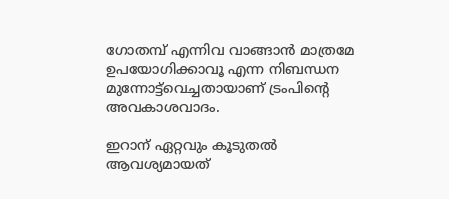ഗോതമ്പ് എന്നിവ വാങ്ങാന്‍ മാത്രമേ ഉപയോഗിക്കാവൂ എന്ന നിബന്ധന മുന്നോട്ട്‌വെച്ചതായാണ് ട്രംപിന്റെ അവകാശവാദം.

ഇറാന് ഏറ്റവും കൂടുതല്‍ ആവശ്യമായത്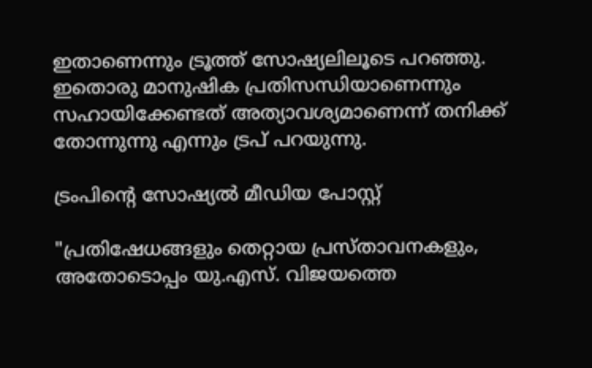ഇതാണെന്നും ട്രൂത്ത് സോഷ്യലിലൂടെ പറഞ്ഞു. ഇതൊരു മാനുഷിക പ്രതിസന്ധിയാണെന്നും സഹായിക്കേണ്ടത് അത്യാവശ്യമാണെന്ന് തനിക്ക് തോന്നുന്നു എന്നും ട്രപ് പറയുന്നു.

ട്രംപിന്റെ സോഷ്യല്‍ മീഡിയ പോസ്റ്റ്

"പ്രതിഷേധങ്ങളും തെറ്റായ പ്രസ്താവനകളും, അതോടൊപ്പം യു.എസ്. വിജയത്തെ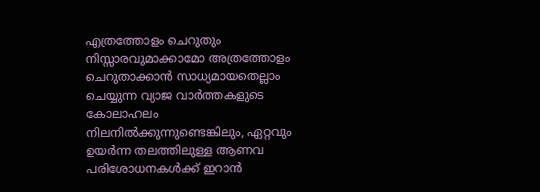എത്രത്തോളം ചെറുതും നിസ്സാരവുമാക്കാമോ അത്രത്തോളം ചെറുതാക്കാന്‍ സാധ്യമായതെല്ലാം ചെയ്യുന്ന വ്യാജ വാര്‍ത്തകളുടെ കോലാഹലം നിലനില്‍ക്കുന്നുണ്ടെങ്കിലും, ഏറ്റവും ഉയര്‍ന്ന തലത്തിലുള്ള ആണവ പരിശോധനകള്‍ക്ക് ഇറാന്‍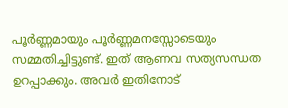പൂര്‍ണ്ണമായും പൂര്‍ണ്ണമനസ്സോടെയും സമ്മതിച്ചിട്ടുണ്ട്. ഇത് ആണവ സത്യസന്ധത ഉറപ്പാക്കും. അവര്‍ ഇതിനോട്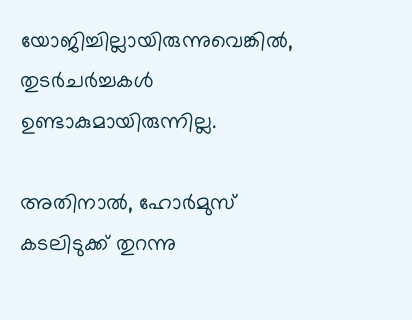യോജിച്ചില്ലായിരുന്നുവെങ്കില്‍, തുടര്‍ചര്‍ച്ചകള്‍ ഉണ്ടാകുമായിരുന്നില്ല.

അതിനാല്‍, ഹോര്‍മുസ് കടലിടുക്ക് തുറന്നു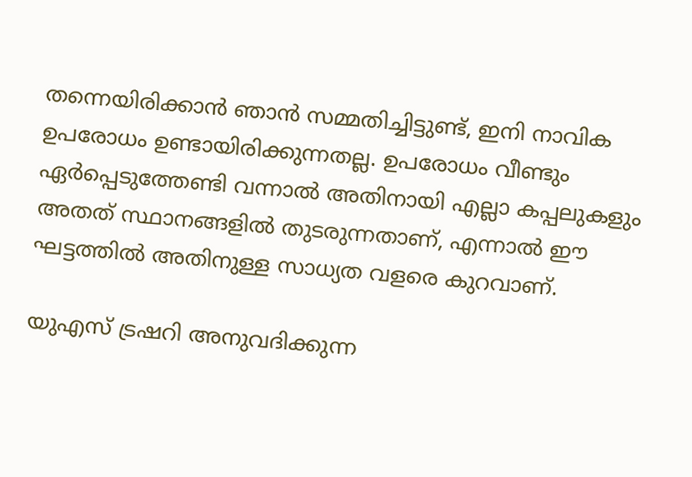തന്നെയിരിക്കാന്‍ ഞാന്‍ സമ്മതിച്ചിട്ടുണ്ട്, ഇനി നാവിക ഉപരോധം ഉണ്ടായിരിക്കുന്നതല്ല. ഉപരോധം വീണ്ടും ഏര്‍പ്പെടുത്തേണ്ടി വന്നാല്‍ അതിനായി എല്ലാ കപ്പലുകളും അതത് സ്ഥാനങ്ങളില്‍ തുടരുന്നതാണ്, എന്നാല്‍ ഈ ഘട്ടത്തില്‍ അതിനുള്ള സാധ്യത വളരെ കുറവാണ്.

യുഎസ് ട്രഷറി അനുവദിക്കുന്ന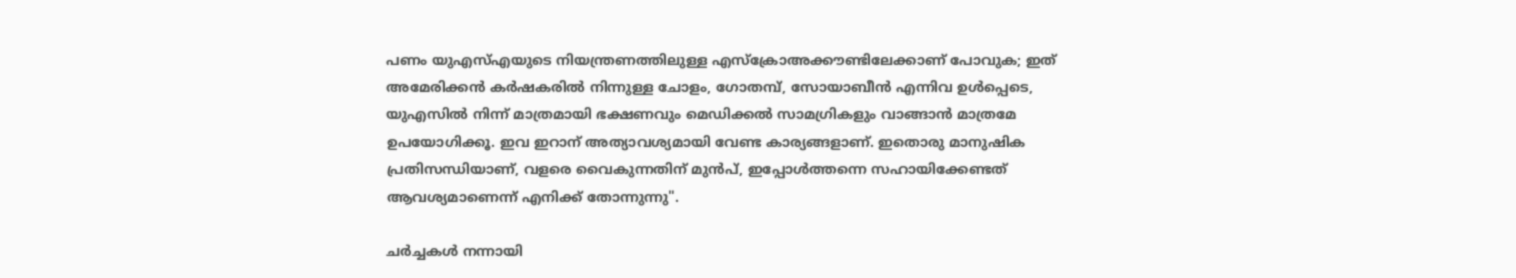പണം യുഎസ്എയുടെ നിയന്ത്രണത്തിലുള്ള എസ്‌ക്രോഅക്കൗണ്ടിലേക്കാണ് പോവുക; ഇത് അമേരിക്കന്‍ കര്‍ഷകരില്‍ നിന്നുള്ള ചോളം, ഗോതമ്പ്, സോയാബീന്‍ എന്നിവ ഉള്‍പ്പെടെ, യുഎസില്‍ നിന്ന് മാത്രമായി ഭക്ഷണവും മെഡിക്കല്‍ സാമഗ്രികളും വാങ്ങാന്‍ മാത്രമേ ഉപയോഗിക്കൂ. ഇവ ഇറാന് അത്യാവശ്യമായി വേണ്ട കാര്യങ്ങളാണ്. ഇതൊരു മാനുഷിക പ്രതിസന്ധിയാണ്, വളരെ വൈകുന്നതിന് മുന്‍പ്, ഇപ്പോള്‍ത്തന്നെ സഹായിക്കേണ്ടത് ആവശ്യമാണെന്ന് എനിക്ക് തോന്നുന്നു".

ചര്‍ച്ചകള്‍ നന്നായി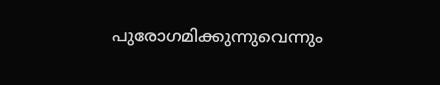പുരോഗമിക്കുന്നുവെന്നും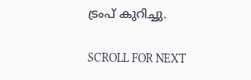ട്രംപ് കുറിച്ചു.

SCROLL FOR NEXT